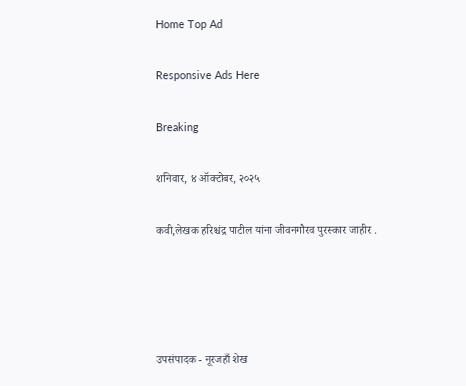Home Top Ad

Responsive Ads Here

Breaking

शनिवार, ४ ऑक्टोबर, २०२५

कवी,लेखक हरिश्चंद्र पाटील यांना जीवनगौरव पुरस्कार जाहीर .




उपसंपादक - नूरजहाँ शेख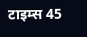टाइम्स 45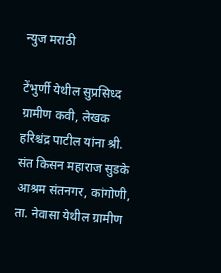न्युज मराठी

टेंभुर्णी येथील सुप्रसिध्द ग्रामीण कवी, लेखक हरिश्चंद्र पाटील यांना श्री. संत किसन महाराज सुडके आश्रम संतनगर, कांगोणी, ता. नेवासा येथील ग्रामीण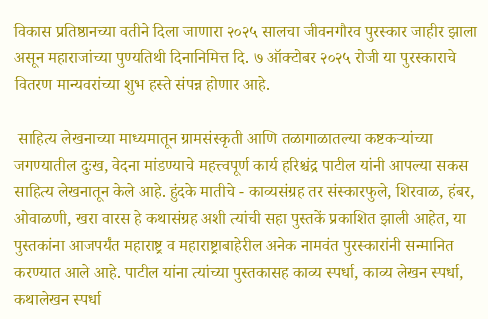विकास प्रतिष्ठानच्या वतीने दिला जाणारा २०२५ सालचा जीवनगौरव पुरस्कार जाहीर झाला असून महाराजांच्या पुण्यतिथी दिनानिमित्त दि. ७ ऑक्टोबर २०२५ रोजी या पुरस्काराचे वितरण मान्यवरांच्या शुभ हस्ते संपन्न होणार आहे.

 साहित्य लेखनाच्या माध्यमातून ग्रामसंस्कृती आणि तळागाळातल्या कष्टकऱ्यांच्या जगण्यातील दुःख, वेदना मांडण्याचे महत्त्वपूर्ण कार्य हरिश्चंद्र पाटील यांनी आपल्या सकस साहित्य लेखनातून केले आहे. हुंदके मातीचे - काव्यसंग्रह तर संस्कारफुले, शिरवाळ, हंबर, ओवाळणी, खरा वारस हे कथासंग्रह अशी त्यांची सहा पुस्तकें प्रकाशित झाली आहेत, या पुस्तकांना आजपर्यंत महाराष्ट्र व महाराष्ट्राबाहेरील अनेक नामवंत पुरस्कारांनी सन्मानित करण्यात आले आहे. पाटील यांना त्यांच्या पुस्तकासह काव्य स्पर्धा, काव्य लेखन स्पर्धा, कथालेखन स्पर्धा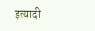इत्यादी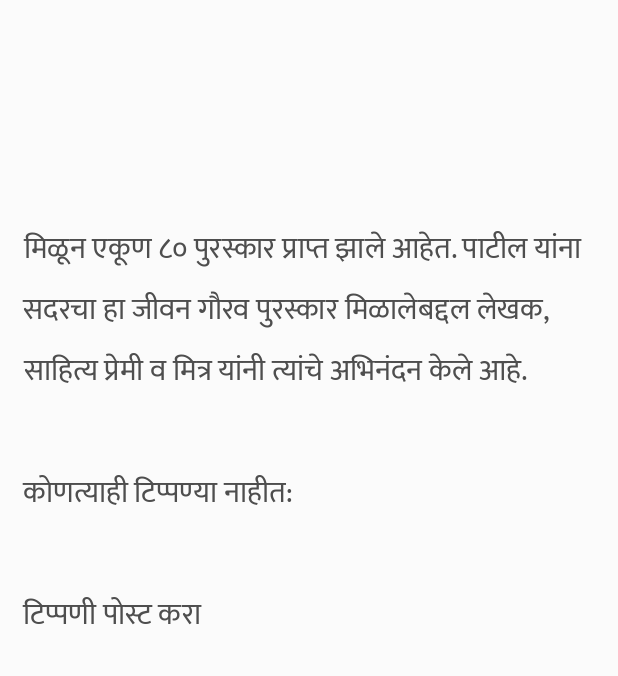मिळून एकूण ८० पुरस्कार प्राप्त झाले आहेत. पाटील यांना सदरचा हा जीवन गौरव पुरस्कार मिळालेबद्दल लेखक, साहित्य प्रेमी व मित्र यांनी त्यांचे अभिनंदन केले आहे.

कोणत्याही टिप्पण्‍या नाहीत:

टिप्पणी पोस्ट करा